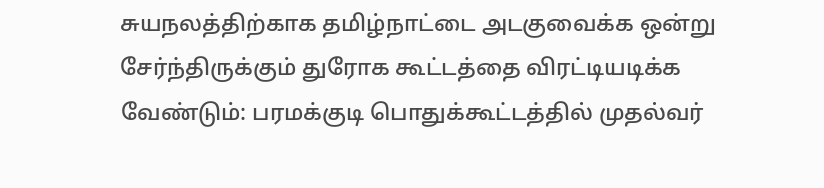சுயநலத்திற்காக தமிழ்நாட்டை அடகுவைக்க ஒன்று சேர்ந்திருக்கும் துரோக கூட்டத்தை விரட்டியடிக்க வேண்டும்: பரமக்குடி பொதுக்கூட்டத்தில் முதல்வர்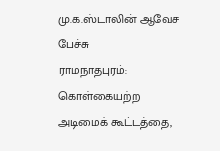மு.க.ஸ்டாலின் ஆவேச பேச்சு
ராமநாதபுரம்: கொள்கையற்ற அடிமைக் கூட்டத்தை,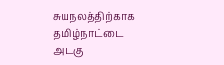சுயநலத்திற்காக தமிழ்நாட்டை அடகு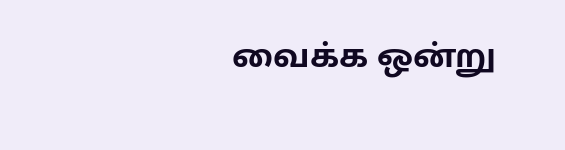வைக்க ஒன்று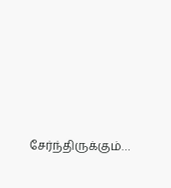சேர்ந்திருக்கும்…